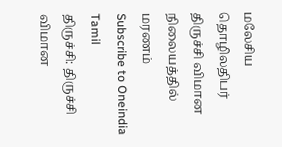மலேசிய தொழிலதிபர் திருச்சி விமான நிலையத்தில் மரணம்
Subscribe to Oneindia Tamil
திருச்சி: திருச்சி விமான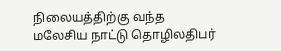நிலையத்திற்கு வந்த மலேசிய நாட்டு தொழிலதிபர்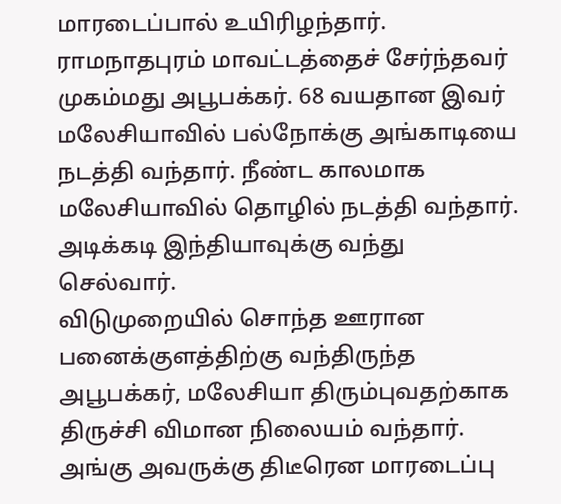மாரடைப்பால் உயிரிழந்தார்.
ராமநாதபுரம் மாவட்டத்தைச் சேர்ந்தவர் முகம்மது அபூபக்கர். 68 வயதான இவர் மலேசியாவில் பல்நோக்கு அங்காடியை நடத்தி வந்தார். நீண்ட காலமாக மலேசியாவில் தொழில் நடத்தி வந்தார். அடிக்கடி இந்தியாவுக்கு வந்து செல்வார்.
விடுமுறையில் சொந்த ஊரான பனைக்குளத்திற்கு வந்திருந்த அபூபக்கர், மலேசியா திரும்புவதற்காக திருச்சி விமான நிலையம் வந்தார். அங்கு அவருக்கு திடீரென மாரடைப்பு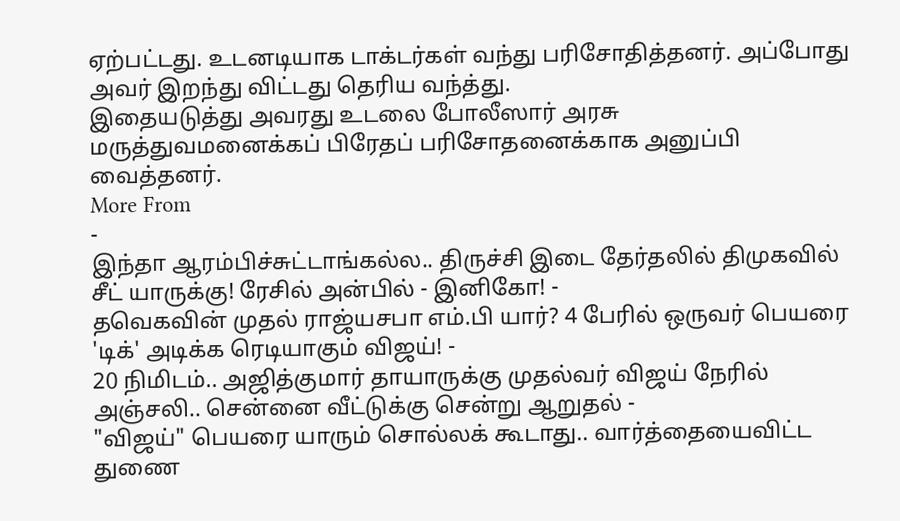ஏற்பட்டது. உடனடியாக டாக்டர்கள் வந்து பரிசோதித்தனர். அப்போது அவர் இறந்து விட்டது தெரிய வந்த்து.
இதையடுத்து அவரது உடலை போலீஸார் அரசு மருத்துவமனைக்கப் பிரேதப் பரிசோதனைக்காக அனுப்பி வைத்தனர்.
More From
-
இந்தா ஆரம்பிச்சுட்டாங்கல்ல.. திருச்சி இடை தேர்தலில் திமுகவில் சீட் யாருக்கு! ரேசில் அன்பில் - இனிகோ! -
தவெகவின் முதல் ராஜ்யசபா எம்.பி யார்? 4 பேரில் ஒருவர் பெயரை 'டிக்' அடிக்க ரெடியாகும் விஜய்! -
20 நிமிடம்.. அஜித்குமார் தாயாருக்கு முதல்வர் விஜய் நேரில் அஞ்சலி.. சென்னை வீட்டுக்கு சென்று ஆறுதல் -
"விஜய்" பெயரை யாரும் சொல்லக் கூடாது.. வார்த்தையைவிட்ட துணை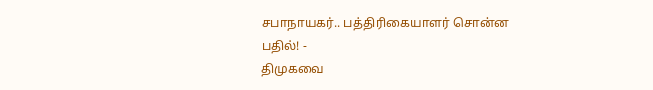சபாநாயகர்.. பத்திரிகையாளர் சொன்ன பதில்! -
திமுகவை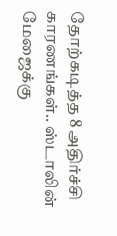தோற்கடித்த 8 அதிர்ச்சி காரணங்கள்.. ஸ்டாலின் மேஜைக்கு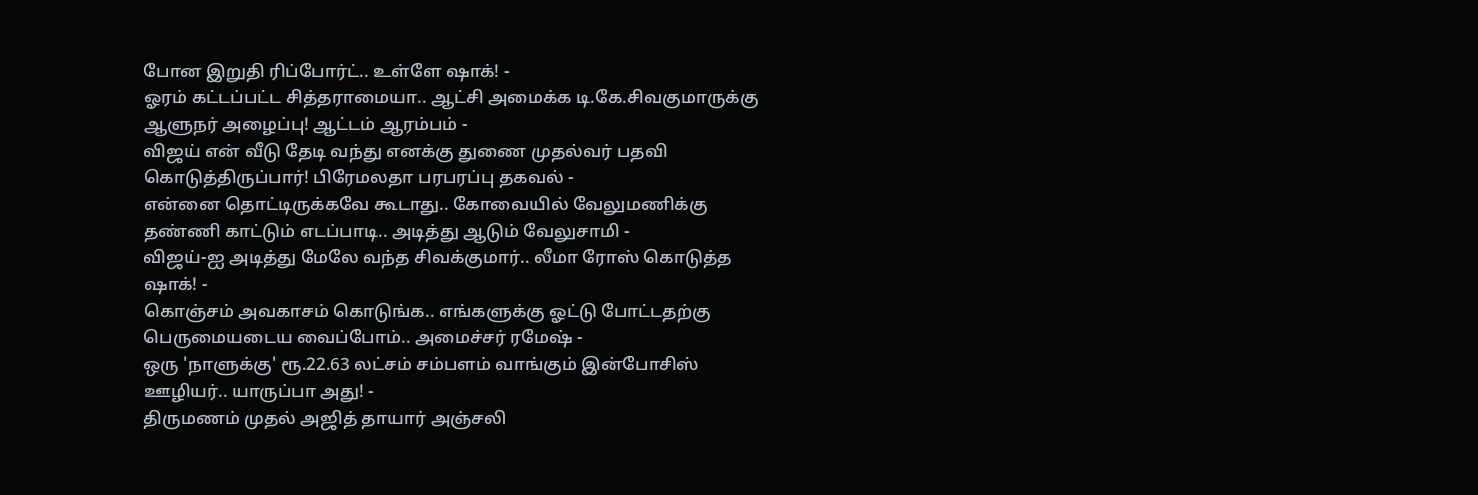போன இறுதி ரிப்போர்ட்.. உள்ளே ஷாக்! -
ஓரம் கட்டப்பட்ட சித்தராமையா.. ஆட்சி அமைக்க டி.கே.சிவகுமாருக்கு ஆளுநர் அழைப்பு! ஆட்டம் ஆரம்பம் -
விஜய் என் வீடு தேடி வந்து எனக்கு துணை முதல்வர் பதவி கொடுத்திருப்பார்! பிரேமலதா பரபரப்பு தகவல் -
என்னை தொட்டிருக்கவே கூடாது.. கோவையில் வேலுமணிக்கு தண்ணி காட்டும் எடப்பாடி.. அடித்து ஆடும் வேலுசாமி -
விஜய்-ஐ அடித்து மேலே வந்த சிவக்குமார்.. லீமா ரோஸ் கொடுத்த ஷாக்! -
கொஞ்சம் அவகாசம் கொடுங்க.. எங்களுக்கு ஓட்டு போட்டதற்கு பெருமையடைய வைப்போம்.. அமைச்சர் ரமேஷ் -
ஒரு 'நாளுக்கு' ரூ.22.63 லட்சம் சம்பளம் வாங்கும் இன்போசிஸ் ஊழியர்.. யாருப்பா அது! -
திருமணம் முதல் அஜித் தாயார் அஞ்சலி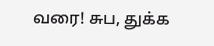வரை! சுப, துக்க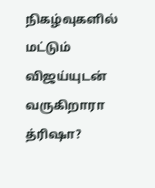நிகழ்வுகளில் மட்டும் விஜய்யுடன் வருகிறாரா த்ரிஷா?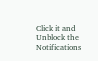Click it and Unblock the Notifications